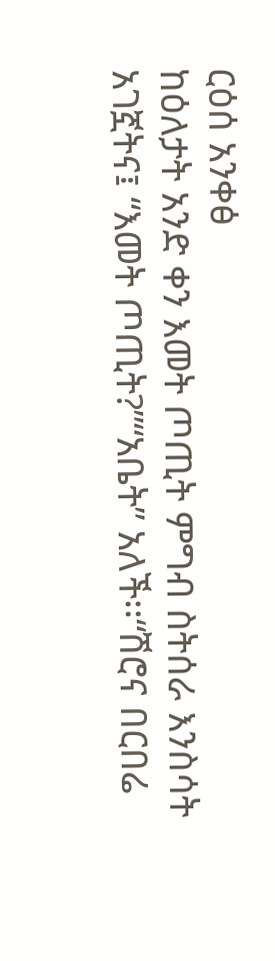ርዕሰ አንቀፅ
ከዕለታት አንድ ቀን እመት ጦጢት ምግብ ስትሰራ እንስሳት አገኟትና፤ “እመት ጦጢት?”“አቤት” አለች፡፡“ሽሮና በርበሬ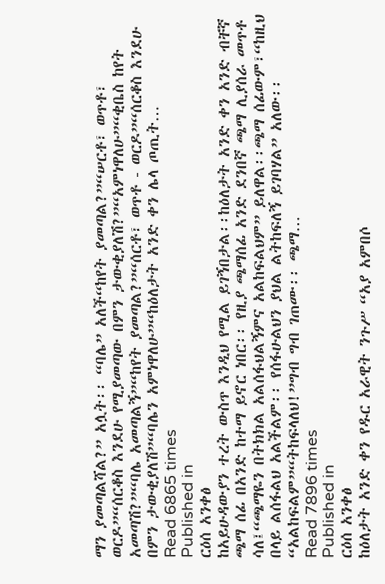ማን ያመጣልሻል?” አሏት፡፡ “ባሌ” አለች“ከየት ያመጣል?”“ሠርቶ፣ ወጥቶ፣ ወርዶ”“ሰርቆስ እንደሁ የሚያመጣው በምን ታውቂያለሽ?”“አምነዋለሁ”“ቂቤስ ከየት አመጣሽ?”“ባሌ አመጣልኝ”“ከየት ያመጣል?”“ሰርቶ፣ ወጥቶ - ወርዶ”“ሰርቆስ እንደሁ በምን ታውቂያለሽ”“ባሌን አምነዋለሁ”“ከዕለታት አንድ ቀን ሌላ ጦጢት…
Read 6865 times
Published in
ርዕሰ አንቀፅ
ከአይሁዳውያን ተረት ውስጥ እንዲህ የሚል ይገኝበታል፡፡ከዕለታት አንድ ቀን አንድ ብቸኛ ጫማ ሰፊ በአንድ ከተማ ይኖር ነበር፡፡ የዚያ ጫማሰፊ አንድ ደንበኛ ጫማ ሊያሰራ መጥቶ ሳለ፤“ጫማዬን በትክክል አልሰፋህልኝምና አልከፍልህም” ይለዋል፡፡ጫማ ሰፊውም፣“ከዚህ በላይ ልሰፋልህ አልችልም፡፡ የሰፋሁልህን ያህል ልትከፍለኝ ይገባሃል” አለው፡፡“አልከፍልም”“ትከፍላለህ!”ግብ ግብ ገጠሙ፡፡ ጫማ…
Read 7896 times
Published in
ርዕሰ አንቀፅ
ከዕለታት አንድ ቀን የዱር አራዊት ንጉሥ “አያ አምበሶ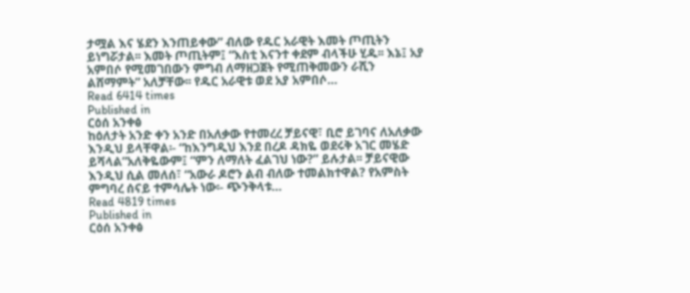ታሟል እና ሄደን እንጠይቀው” ብለው የዱር አራዊት እመት ጦጢትን ይነግሯታል፡፡ እመት ጦጢትም፤ “እስቲ እናንተ ቀደም ብላችሁ ሂዱ፡፡ እኔ፤ አያ አምበሶ የሚመገበውን ምግብ ለማዘጋጀት የሚጠቅመውን ራሺን ልሸማምት” አለቻቸው፡፡ የዱር አራዊቱ ወደ አያ አምበሶ…
Read 6414 times
Published in
ርዕሰ አንቀፅ
ከዕለታት አንድ ቀን አንድ በአለቃው የተመረረ ቻይናዊ፣ ቢሮ ይገባና ለአለቃው እንዲህ ይላቸዋል፡- “ከእንግዲህ እንደ በረዶ ዳክዬ ወደሩቅ አገር መሄድ ይሻላል”አለቅዬውም፤ “ምን ለማለት ፈልገህ ነው?” ይሉታል፡፡ ቻይናዊው እንዲህ ሲል መለሰ፣ “አውራ ዶሮን ልብ ብለው ተመልክተዋል? የአምስት ምግባረ ሰናይ ተምሳሌት ነው፡- ጭንቅላቱ…
Read 4819 times
Published in
ርዕሰ አንቀፅ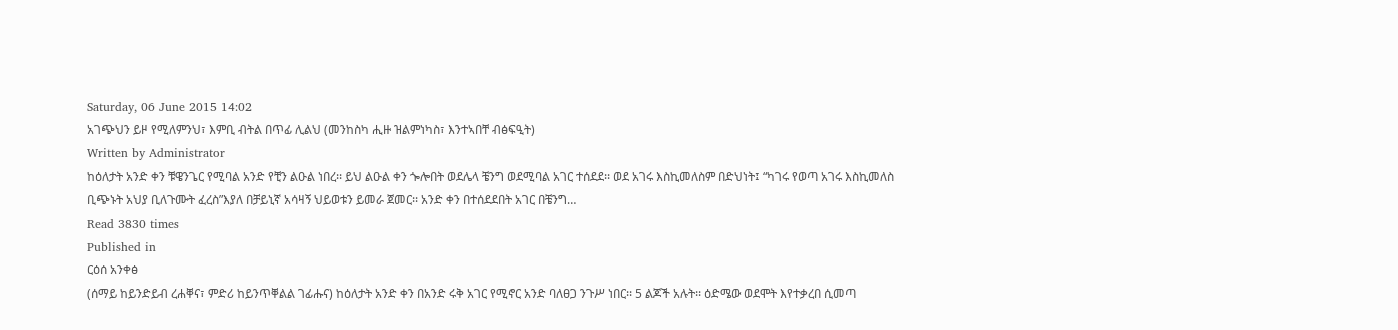Saturday, 06 June 2015 14:02
አገጭህን ይዞ የሚለምንህ፣ እምቢ ብትል በጥፊ ሊልህ (መንከስካ ሒዙ ዝልምነካስ፣ እንተኣበቸ ብፅፍዒት)
Written by Administrator
ከዕለታት አንድ ቀን ቹዌንጌር የሚባል አንድ የቺን ልዑል ነበረ፡፡ ይህ ልዑል ቀን ጐሎበት ወደሌላ ቼንግ ወደሚባል አገር ተሰደደ፡፡ ወደ አገሩ እስኪመለስም በድህነት፤ “ካገሩ የወጣ አገሩ እስኪመለስ ቢጭኑት አህያ ቢለጉሙት ፈረስ”እያለ በቻይኒኛ አሳዛኝ ህይወቱን ይመራ ጀመር፡፡ አንድ ቀን በተሰደደበት አገር በቼንግ…
Read 3830 times
Published in
ርዕሰ አንቀፅ
(ሰማይ ከይንድይብ ረሐቐና፣ ምድሪ ከይንጥቐልል ገፊሑና) ከዕለታት አንድ ቀን በአንድ ሩቅ አገር የሚኖር አንድ ባለፀጋ ንጉሥ ነበር፡፡ 5 ልጆች አሉት፡፡ ዕድሜው ወደሞት እየተቃረበ ሲመጣ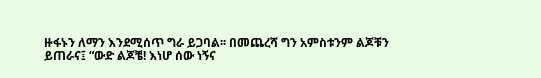ዙፋኑን ለማን እንደሚሰጥ ግራ ይጋባል፡፡ በመጨረሻ ግን አምስቱንም ልጆቹን ይጠራና፤ “ውድ ልጆቼ! እነሆ ሰው ነኝና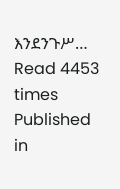እንደንጉሥ…
Read 4453 times
Published in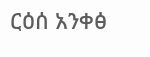ርዕሰ አንቀፅ